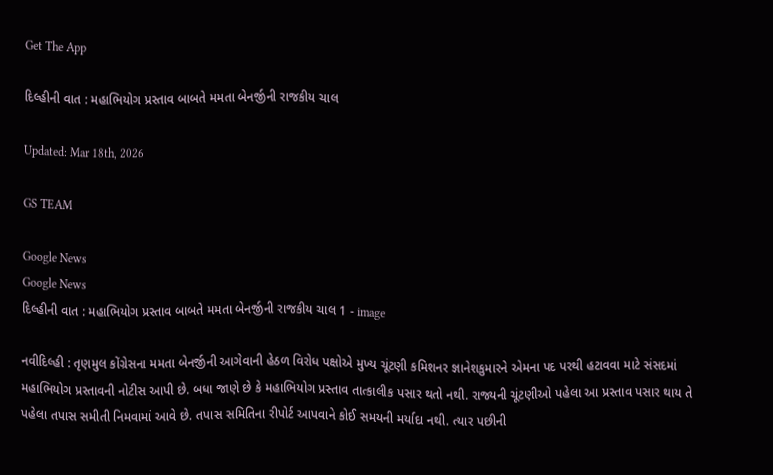Get The App

દિલ્હીની વાત : મહાભિયોગ પ્રસ્તાવ બાબતે મમતા બેનર્જીની રાજકીય ચાલ

Updated: Mar 18th, 2026

GS TEAM

Google News
Google News
દિલ્હીની વાત : મહાભિયોગ પ્રસ્તાવ બાબતે મમતા બેનર્જીની રાજકીય ચાલ 1 - image

નવીદિલ્હી : તૃણમુલ કોંગ્રેસના મમતા બેનર્જીની આગેવાની હેઠળ વિરોધ પક્ષોએ મુખ્ય ચૂંટણી કમિશનર જ્ઞાનેશકુમારને એમના પદ પરથી હટાવવા માટે સંસદમાં મહાભિયોગ પ્રસ્તાવની નોટીસ આપી છે. બધા જાણે છે કે મહાભિયોગ પ્રસ્તાવ તાત્કાલીક પસાર થતો નથી. રાજ્યની ચૂંટણીઓ પહેલા આ પ્રસ્તાવ પસાર થાય તે પહેલા તપાસ સમીતી નિમવામાં આવે છે. તપાસ સમિતિના રીપોર્ટ આપવાને કોઈ સમયની મર્યાદા નથી. ત્યાર પછીની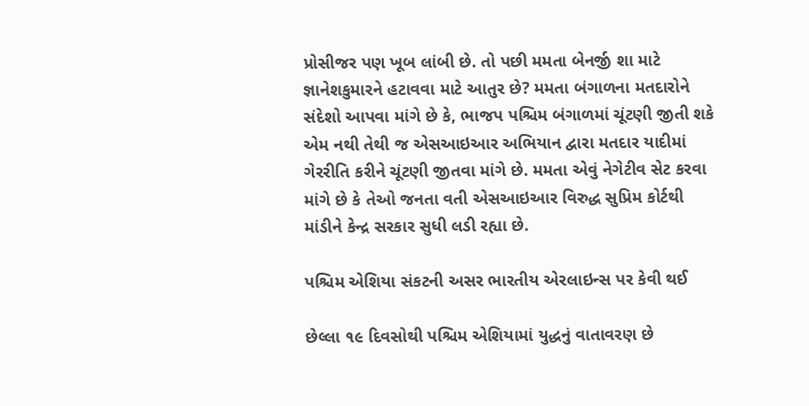પ્રોસીજર પણ ખૂબ લાંબી છે. તો પછી મમતા બેનર્જી શા માટે જ્ઞાનેશકુમારને હટાવવા માટે આતુર છે? મમતા બંગાળના મતદારોને સંદેશો આપવા માંગે છે કે, ભાજપ પશ્ચિમ બંગાળમાં ચૂંટણી જીતી શકે એમ નથી તેથી જ એસઆઇઆર અભિયાન દ્વારા મતદાર યાદીમાં ગેરરીતિ કરીને ચૂંટણી જીતવા માંગે છે. મમતા એવું નેગેટીવ સેટ કરવા માંગે છે કે તેઓ જનતા વતી એસઆઇઆર વિરુદ્ધ સુપ્રિમ કોર્ટથી માંડીને કેન્દ્ર સરકાર સુધી લડી રહ્યા છે.

પશ્ચિમ એશિયા સંકટની અસર ભારતીય એરલાઇન્સ પર કેવી થઈ

છેલ્લા ૧૯ દિવસોથી પશ્ચિમ એશિયામાં યુદ્ધનું વાતાવરણ છે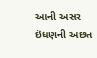આની અસર ઇંધણની અછત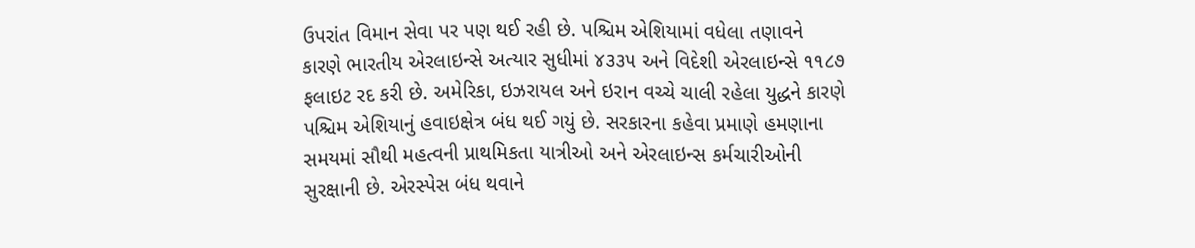ઉપરાંત વિમાન સેવા પર પણ થઈ રહી છે. પશ્ચિમ એશિયામાં વધેલા તણાવને કારણે ભારતીય એરલાઇન્સે અત્યાર સુધીમાં ૪૩૩૫ અને વિદેશી એરલાઇન્સે ૧૧૮૭ ફલાઇટ રદ કરી છે. અમેરિકા, ઇઝરાયલ અને ઇરાન વચ્ચે ચાલી રહેલા યુદ્ધને કારણે પશ્ચિમ એશિયાનું હવાઇક્ષેત્ર બંધ થઈ ગયું છે. સરકારના કહેવા પ્રમાણે હમણાના સમયમાં સૌથી મહત્વની પ્રાથમિકતા યાત્રીઓ અને એરલાઇન્સ કર્મચારીઓની સુરક્ષાની છે. એરસ્પેસ બંધ થવાને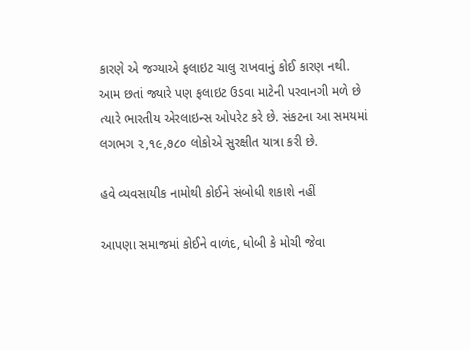કારણે એ જગ્યાએ ફલાઇટ ચાલુ રાખવાનું કોઈ કારણ નથી. આમ છતાં જ્યારે પણ ફલાઇટ ઉડવા માટેની પરવાનગી મળે છે ત્યારે ભારતીય એરલાઇન્સ ઓપરેટ કરે છે. સંકટના આ સમયમાં લગભગ ૨,૧૯,૭૮૦ લોકોએ સુરક્ષીત યાત્રા કરી છે.

હવે વ્યવસાયીક નામોથી કોઈને સંબોધી શકાશે નહીં

આપણા સમાજમાં કોઈને વાળંદ, ધોબી કે મોચી જેવા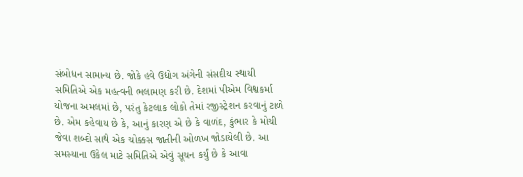સંબોધન સામાન્ય છે. જોકે હવે ઉદ્યોગ અંગેની સંસદીય સ્થાયી સમિતિએ એક મહત્વની ભલામણ કરી છે. દેશમાં પીએમ વિશ્વકર્મા યોજના અમલમાં છે, પરંતુ કેટલાક લોકો તેમાં રજીસ્ટ્રેશન કરવાનું ટાળે છે. એમ કહેવાય છે કે, આનું કારણ એ છે કે વાળંદ, કુંભાર કે મોચી જેવા શબ્દો સાથે એક ચોક્કસ જાતીની ઓળખ જોડાયેલી છે. આ સમસ્યાના ઉકેલ માટે સમિતિએ એવું સૂચન કર્યું છે કે આવા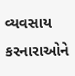વ્યવસાય કરનારાઓને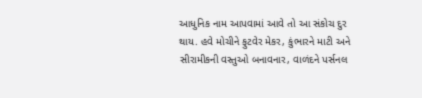આધુનિક નામ આપવામાં આવે તો આ સંકોચ દુર થાય. હવે મોચીને ફુટવેર મેકર, કુંભારને માટી અને સીરામીકની વસ્તુઓ બનાવનાર, વાળંદને પર્સનલ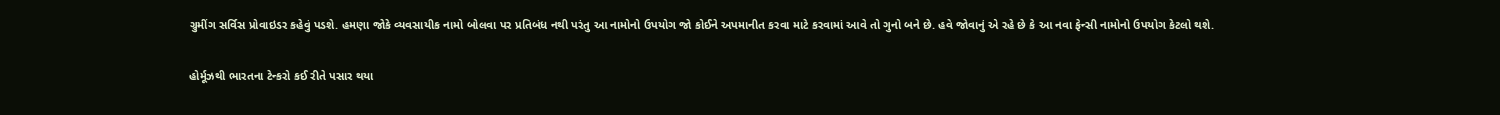ગ્રુમીંગ સર્વિસ પ્રોવાઇડર કહેવું પડશે. હમણા જોકે વ્યવસાયીક નામો બોલવા પર પ્રતિબંધ નથી પરંતુ આ નામોનો ઉપયોગ જો કોઈને અપમાનીત કરવા માટે કરવામાં આવે તો ગુનો બને છે. હવે જોવાનું એ રહે છે કે આ નવા ફેન્સી નામોનો ઉપયોગ કેટલો થશે.

હોર્મૂઝથી ભારતના ટેન્કરો કઈ રીતે પસાર થયા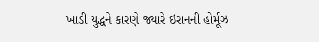ખાડી યુદ્ધને કારણે જ્યારે ઇરાનની હોર્મૂઝ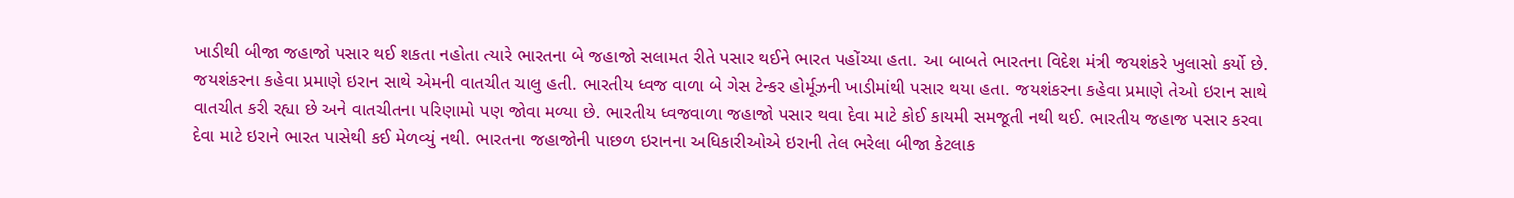ખાડીથી બીજા જહાજો પસાર થઈ શકતા નહોતા ત્યારે ભારતના બે જહાજો સલામત રીતે પસાર થઈને ભારત પહોંચ્યા હતા. આ બાબતે ભારતના વિદેશ મંત્રી જયશંકરે ખુલાસો કર્યો છે. જયશંકરના કહેવા પ્રમાણે ઇરાન સાથે એમની વાતચીત ચાલુ હતી. ભારતીય ધ્વજ વાળા બે ગેસ ટેન્કર હોર્મૂઝની ખાડીમાંથી પસાર થયા હતા. જયશંકરના કહેવા પ્રમાણે તેઓ ઇરાન સાથે વાતચીત કરી રહ્યા છે અને વાતચીતના પરિણામો પણ જોવા મળ્યા છે. ભારતીય ધ્વજવાળા જહાજો પસાર થવા દેવા માટે કોઈ કાયમી સમજૂતી નથી થઈ. ભારતીય જહાજ પસાર કરવા દેવા માટે ઇરાને ભારત પાસેથી કઈ મેળવ્યું નથી. ભારતના જહાજોની પાછળ ઇરાનના અધિકારીઓએ ઇરાની તેલ ભરેલા બીજા કેટલાક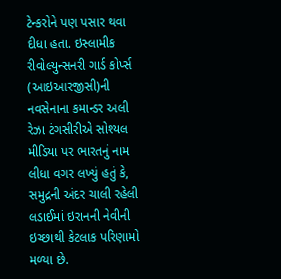ટેન્કરોને પણ પસાર થવા દીધા હતા. ઇસ્લામીક રીવોલ્યુન્સનરી ગાર્ડ કોર્પ્સ (આઇઆરજીસી)ની નવસેનાના કમાન્ડર અલી રેઝા ટંગસીરીએ સોશ્યલ મીડિયા પર ભારતનું નામ લીધા વગર લખ્યું હતું કે, સમુદ્રની અંદર ચાલી રહેલી લડાઈમાં ઇરાનની નેવીની ઇચ્છાથી કેટલાક પરિણામો મળ્યા છે.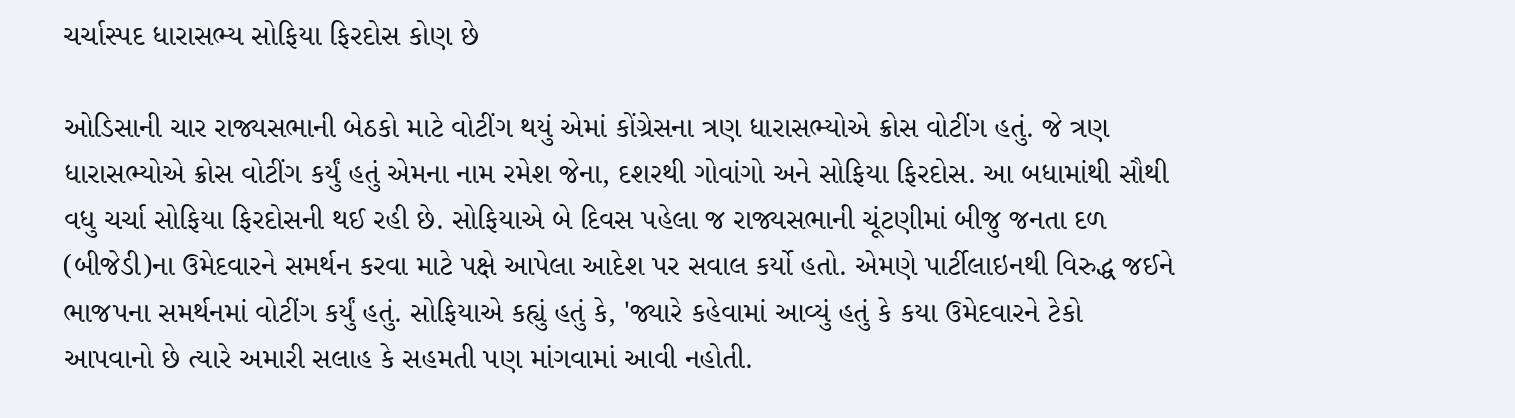ચર્ચાસ્પદ ધારાસભ્ય સોફિયા ફિરદોસ કોણ છે

ઓડિસાની ચાર રાજ્યસભાની બેઠકો માટે વોટીંગ થયું એમાં કોંગ્રેસના ત્રણ ધારાસભ્યોએ ક્રોસ વોટીંગ હતું. જે ત્રણ ધારાસભ્યોએ ક્રોસ વોટીંગ કર્યું હતું એમના નામ રમેશ જેના, દશરથી ગોવાંગો અને સોફિયા ફિરદોસ. આ બધામાંથી સૌથી વધુ ચર્ચા સોફિયા ફિરદોસની થઈ રહી છે. સોફિયાએ બે દિવસ પહેલા જ રાજ્યસભાની ચૂંટણીમાં બીજુ જનતા દળ (બીજેડી)ના ઉમેદવારને સમર્થન કરવા માટે પક્ષે આપેલા આદેશ પર સવાલ કર્યો હતો. એમણે પાર્ટીલાઇનથી વિરુદ્ધ જઈને ભાજપના સમર્થનમાં વોટીંગ કર્યું હતું. સોફિયાએ કહ્યું હતું કે, 'જ્યારે કહેવામાં આવ્યું હતું કે કયા ઉમેદવારને ટેકો આપવાનો છે ત્યારે અમારી સલાહ કે સહમતી પણ માંગવામાં આવી નહોતી.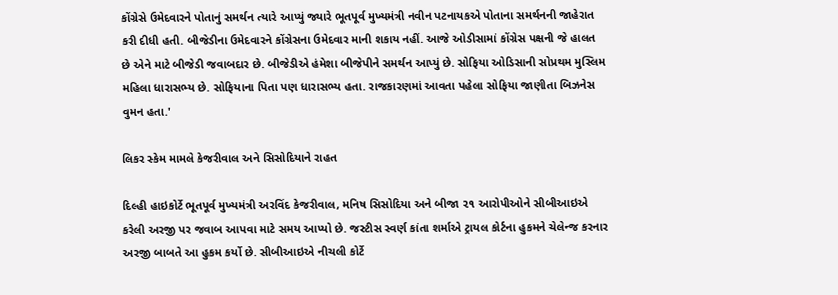કોંગ્રેસે ઉમેદવારને પોતાનું સમર્થન ત્યારે આપ્યું જ્યારે ભૂતપૂર્વ મુખ્યમંત્રી નવીન પટનાયકએ પોતાના સમર્થનની જાહેરાત કરી દીધી હતી. બીજેડીના ઉમેદવારને કોંગ્રેસના ઉમેદવાર માની શકાય નહીં. આજે ઓડીસામાં કોંગ્રેસ પક્ષની જે હાલત છે એને માટે બીજેડી જવાબદાર છે. બીજેડીએ હંમેશા બીજેપીને સમર્થન આપ્યું છે. સોફિયા ઓડિસાની સોપ્રથમ મુસ્લિમ મહિલા ધારાસભ્ય છે. સોફિયાના પિતા પણ ધારાસભ્ય હતા. રાજકારણમાં આવતા પહેલા સોફિયા જાણીતા બિઝનેસ વુમન હતા.'

લિકર સ્કેમ મામલે કેજરીવાલ અને સિસોદિયાને રાહત

દિલ્હી હાઇકોર્ટે ભૂતપૂર્વ મુખ્યમંત્રી અરવિંદ કેજરીવાલ, મનિષ સિસોદિયા અને બીજા ૨૧ આરોપીઓને સીબીઆઇએ કરેલી અરજી પર જવાબ આપવા માટે સમય આપ્યો છે. જસ્ટીસ સ્વર્ણ કાંતા શર્માએ ટ્રાયલ કોર્ટના હુકમને ચેલેન્જ કરનાર અરજી બાબતે આ હુકમ કર્યો છે. સીબીઆઇએ નીચલી કોર્ટે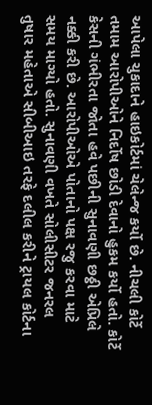આપેલા ચુકાદાને હાઇકોર્ટમાં ચેલેન્જ કર્યો છે. નીચલી કોર્ટે તમામ આરોપીઓને નિર્દોષ છોડી દેવાનો હુકમ કર્યો હતો. કોર્ટે કેસની ગંભીરતા જોતા હવે પછીની સુનાવણી છઠ્ઠી એપ્રિલે નક્કી કરી છે. આરોપીઓએ પોતાનો પક્ષ રજુ કરવા માટે સમય માગ્યો હતો. સુનાવણી વખતે સોલીસીટર જનરલ તુષાર મહેતાએ સીબીઆઇ તરફે દલીલ કરીને ટ્રાયલ કોર્ટના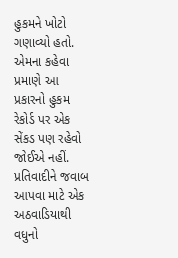હુકમને ખોટો ગણાવ્યો હતો. એમના કહેવા પ્રમાણે આ પ્રકારનો હુકમ રેકોર્ડ પર એક સેંકડ પણ રહેવો જોઈએ નહીં. પ્રતિવાદીને જવાબ આપવા માટે એક અઠવાડિયાથી વધુનો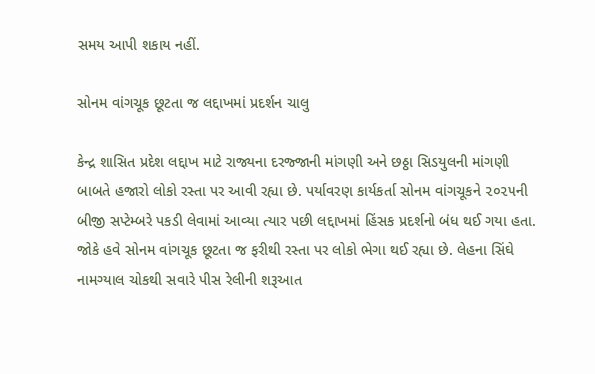સમય આપી શકાય નહીં.

સોનમ વાંગચૂક છૂટતા જ લદ્દાખમાં પ્રદર્શન ચાલુ

કેન્દ્ર શાસિત પ્રદેશ લદ્દાખ માટે રાજ્યના દરજ્જાની માંગણી અને છઠ્ઠા સિડયુલની માંગણી બાબતે હજારો લોકો રસ્તા પર આવી રહ્યા છે. પર્યાવરણ કાર્યકર્તા સોનમ વાંગચૂકને ૨૦૨૫ની બીજી સપ્ટેમ્બરે પકડી લેવામાં આવ્યા ત્યાર પછી લદ્દાખમાં હિંસક પ્રદર્શનો બંધ થઈ ગયા હતા. જોકે હવે સોનમ વાંગચૂક છૂટતા જ ફરીથી રસ્તા પર લોકો ભેગા થઈ રહ્યા છે. લેહના સિંઘે નામગ્યાલ ચોકથી સવારે પીસ રેલીની શરૂઆત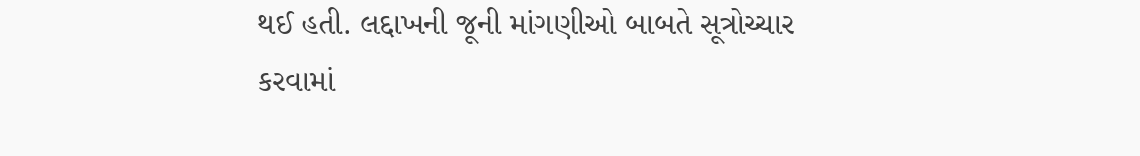થઈ હતી. લદ્દાખની જૂની માંગણીઓ બાબતે સૂત્રોચ્ચાર કરવામાં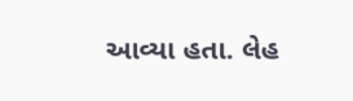આવ્યા હતા. લેહ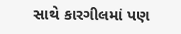સાથે કારગીલમાં પણ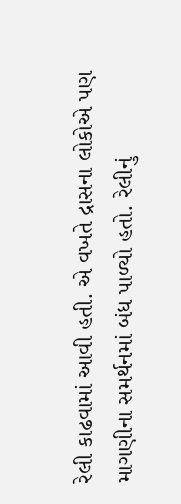રેલી કાઢવામાં આવી હતી. એ વખતે દ્રાસના લોકોએ પણ માગણીના સમર્થનમાં બંધ પાળ્યો હતો. રેલીનું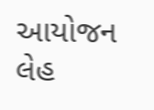આયોજન લેહ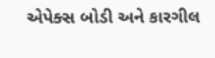એપેક્સ બોડી અને કારગીલ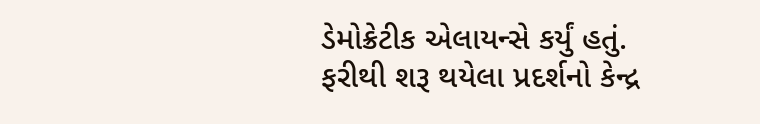ડેમોક્રેટીક એલાયન્સે કર્યું હતું. ફરીથી શરૂ થયેલા પ્રદર્શનો કેન્દ્ર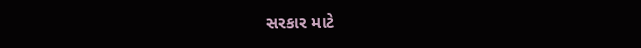સરકાર માટે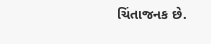ચિંતાજનક છે.